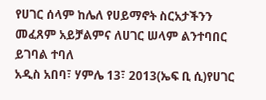የሀገር ሰላም ከሌለ የሀይማኖት ስርአታችንን መፈጸም አይቻልምና ለሀገር ሠላም ልንተባበር ይገባል ተባለ
አዲስ አበባ፣ ሃምሌ 13፣ 2013(ኤፍ ቢ ሲ)የሀገር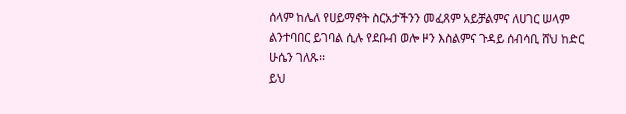ሰላም ከሌለ የሀይማኖት ስርአታችንን መፈጸም አይቻልምና ለሀገር ሠላም ልንተባበር ይገባል ሲሉ የደቡብ ወሎ ዞን እስልምና ጉዳይ ሰብሳቢ ሸህ ከድር ሁሴን ገለጹ፡፡
ይህ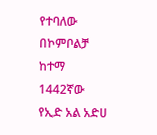የተባለው በኮምቦልቻ ከተማ 1442ኛው የኢድ አል አድሀ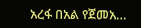አረፋ በአል የጀመአ…